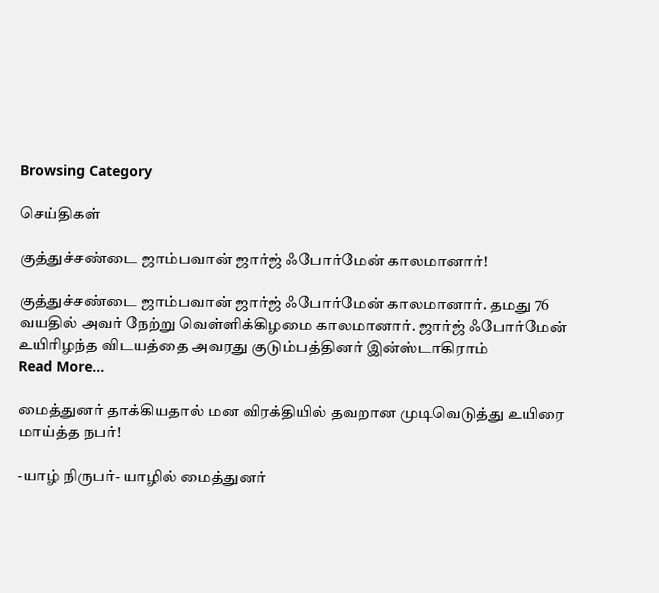Browsing Category

செய்திகள்

குத்துச்சண்டை ஜாம்பவான் ஜார்ஜ் ஃபோர்மேன் காலமானார்!

குத்துச்சண்டை ஜாம்பவான் ஜார்ஜ் ஃபோர்மேன் காலமானார். தமது 76 வயதில் அவர் நேற்று வெள்ளிக்கிழமை காலமானார். ஜார்ஜ் ஃபோர்மேன் உயிரிழந்த விடயத்தை அவரது குடும்பத்தினர் இன்ஸ்டாகிராம்
Read More...

மைத்துனர் தாக்கியதால் மன விரக்தியில் தவறான முடிவெடுத்து உயிரை மாய்த்த நபர்!

-யாழ் நிருபர்- யாழில் மைத்துனர்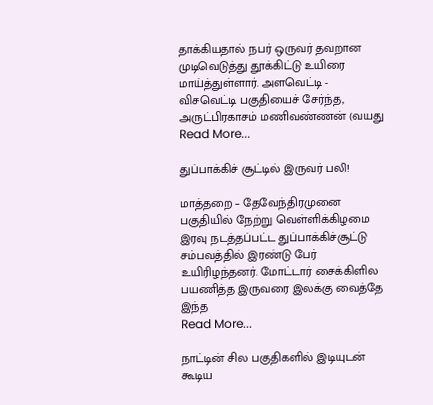தாக்கியதால் நபர் ஒருவர் தவறான முடிவெடுத்து தூக்கிட்டு உயிரை மாய்த்துள்ளார். அளவெட்டி - விசவெட்டி பகுதியைச் சேர்ந்த, அருட்பிரகாசம் மணிவண்ணன் (வயது
Read More...

துப்பாக்கிச் சூட்டில் இருவர் பலி!

மாத்தறை – தேவேந்திரமுனை பகுதியில் நேற்று வெள்ளிக்கிழமை இரவு நடத்தப்பட்ட துப்பாக்கிச்சூட்டு சம்பவத்தில் இரண்டு பேர் உயிரிழந்தனர். மோட்டார் சைக்கிளில பயணித்த இருவரை இலக்கு வைத்தே இந்த
Read More...

நாட்டின் சில பகுதிகளில் இடியுடன் கூடிய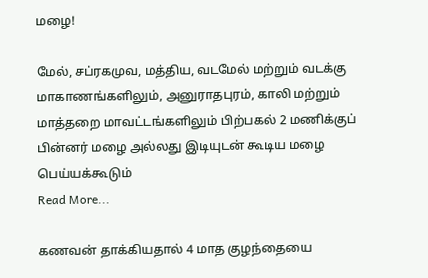மழை!

மேல், சப்ரகமுவ, மத்திய, வடமேல் மற்றும் வடக்கு மாகாணங்களிலும், அனுராதபுரம், காலி மற்றும் மாத்தறை மாவட்டங்களிலும் பிற்பகல் 2 மணிக்குப் பின்னர் மழை அல்லது இடியுடன் கூடிய மழை பெய்யக்கூடும்
Read More...

கணவன் தாக்கியதால் 4 மாத குழந்தையை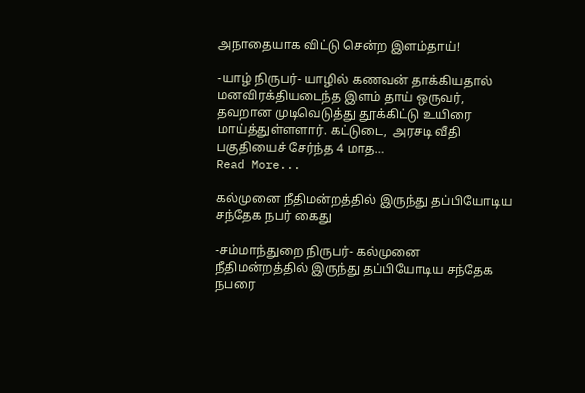அநாதையாக விட்டு சென்ற இளம்தாய்!

-யாழ் நிருபர்- யாழில் கணவன் தாக்கியதால் மனவிரக்தியடைந்த இளம் தாய் ஒருவர், தவறான முடிவெடுத்து தூக்கிட்டு உயிரை மாய்த்துள்ளளார். கட்டுடை,  அரசடி வீதி பகுதியைச் சேர்ந்த 4 மாத…
Read More...

கல்முனை நீதிமன்றத்தில் இருந்து தப்பியோடிய சந்தேக நபர் கைது

-சம்மாந்துறை நிருபர்- கல்முனை நீதிமன்றத்தில் இருந்து தப்பியோடிய சந்தேக நபரை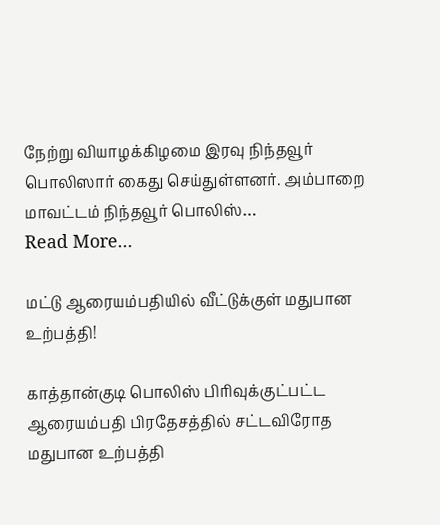நேற்று வியாழக்கிழமை இரவு நிந்தவூர் பொலிஸார் கைது செய்துள்ளனர். அம்பாறை மாவட்டம் நிந்தவூர் பொலிஸ்…
Read More...

மட்டு ஆரையம்பதியில் வீட்டுக்குள் மதுபான உற்பத்தி!

காத்தான்குடி பொலிஸ் பிரிவுக்குட்பட்ட ஆரையம்பதி பிரதேசத்தில் சட்டவிரோத மதுபான உற்பத்தி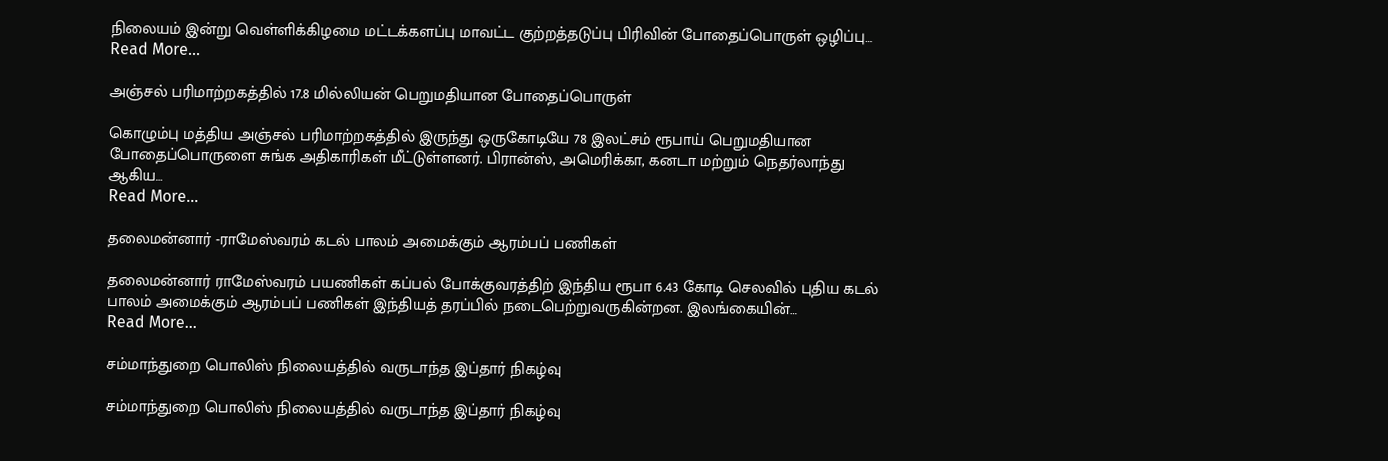நிலையம் இன்று வெள்ளிக்கிழமை மட்டக்களப்பு மாவட்ட குற்றத்தடுப்பு பிரிவின் போதைப்பொருள் ஒழிப்பு…
Read More...

அஞ்சல் பரிமாற்றகத்தில் 17.8 மில்லியன் பெறுமதியான போதைப்பொருள்

கொழும்பு மத்திய அஞ்சல் பரிமாற்றகத்தில் இருந்து ஒருகோடியே 78 இலட்சம் ரூபாய் பெறுமதியான போதைப்பொருளை சுங்க அதிகாரிகள் மீட்டுள்ளனர். பிரான்ஸ், அமெரிக்கா, கனடா மற்றும் நெதர்லாந்து ஆகிய…
Read More...

தலைமன்னார் -ராமேஸ்வரம் கடல் பாலம் அமைக்கும் ஆரம்பப் பணிகள்

தலைமன்னார் ராமேஸ்வரம் பயணிகள் கப்பல் போக்குவரத்திற் இந்திய ரூபா 6.43 கோடி செலவில் புதிய கடல் பாலம் அமைக்கும் ஆரம்பப் பணிகள் இந்தியத் தரப்பில் நடைபெற்றுவருகின்றன. இலங்கையின்…
Read More...

சம்மாந்துறை பொலிஸ் நிலையத்தில் வருடாந்த இப்தார் நிகழ்வு

சம்மாந்துறை பொலிஸ் நிலையத்தில் வருடாந்த இப்தார் நிகழ்வு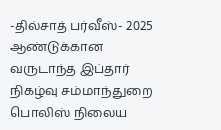-தில்சாத் பர்வீஸ்- 2025 ஆண்டுக்கான வருடாந்த இப்தார் நிகழ்வு சம்மாந்துறை பொலிஸ் நிலைய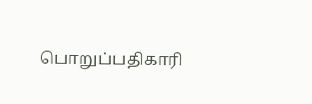பொறுப்பதிகாரி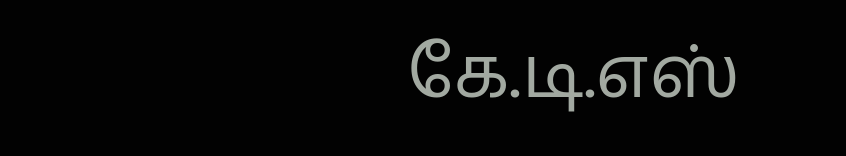கே.டி.எஸ்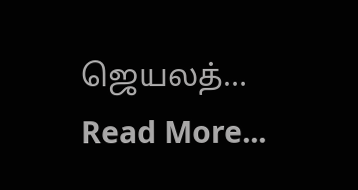ஜெயலத்…
Read More...